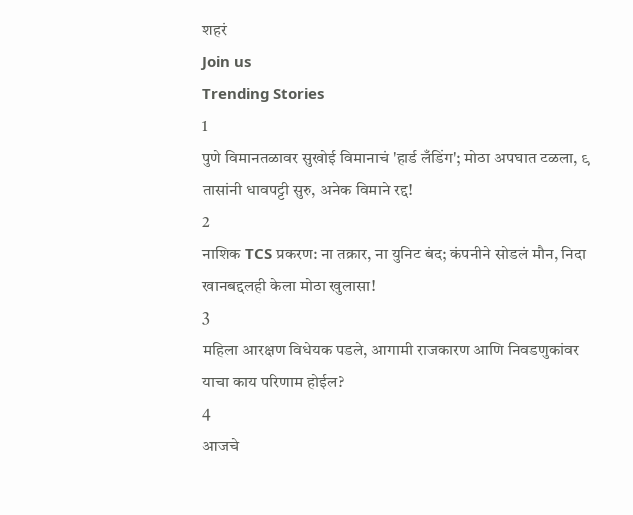शहरं
Join us
Trending Stories
1
पुणे विमानतळावर सुखोई विमानाचं 'हार्ड लँडिंग'; मोठा अपघात टळला, ९ तासांनी धावपट्टी सुरु, अनेक विमाने रद्द!
2
नाशिक TCS प्रकरण: ना तक्रार, ना युनिट बंद; कंपनीने सोडलं मौन, निदा खानबद्दलही केला मोठा खुलासा!
3
महिला आरक्षण विधेयक पडले, आगामी राजकारण आणि निवडणुकांवर याचा काय परिणाम होईल?
4
आजचे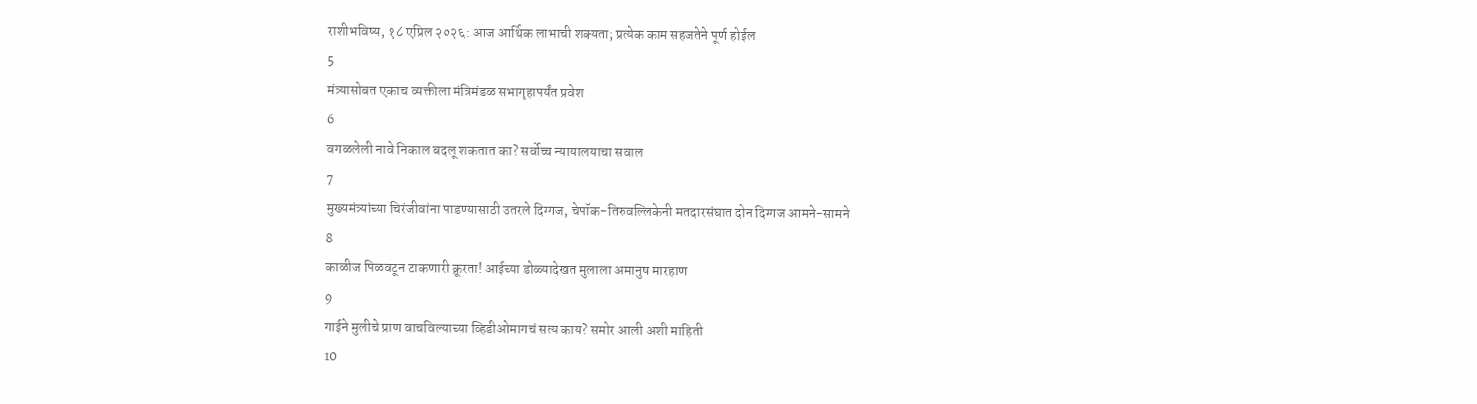राशीभविष्य, १८ एप्रिल २०२६: आज आर्थिक लाभाची शक्यता; प्रत्येक काम सहजतेने पूर्ण होईल
5
मंत्र्यासोबत एकाच व्यक्तीला मंत्रिमंडळ सभागृहापर्यंत प्रवेश
6
वगळलेली नावे निकाल बदलू शकतात का? सर्वोच्च न्यायालयाचा सवाल
7
मुख्यमंत्र्यांच्या चिरंजीवांना पाडण्यासाठी उतरले दिग्गज, चेपॉक-तिरुवल्लिकेनी मतदारसंघात दोन दिग्गज आमने-सामने
8
काळीज पिळवटून टाकणारी क्रूरता! आईच्या डोळ्यादेखत मुलाला अमानुष मारहाण
9
गाईने मुलीचे प्राण वाचविल्याच्या व्हिडीओमागचं सत्य काय? समोर आली अशी माहिती
10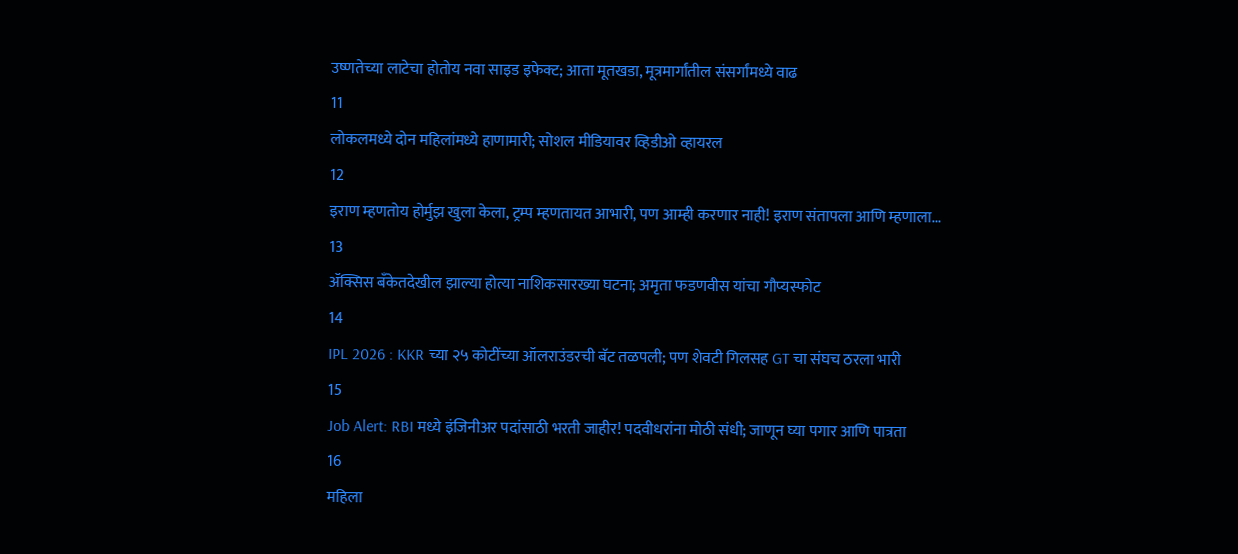उष्णतेच्या लाटेचा होतोय नवा साइड इफेक्ट; आता मूतखडा, मूत्रमार्गांतील संसर्गांमध्ये वाढ
11
लोकलमध्ये दोन महिलांमध्ये हाणामारी; सोशल मीडियावर व्हिडीओ व्हायरल
12
इराण म्हणतोय होर्मुझ खुला केला, ट्रम्प म्हणतायत आभारी, पण आम्ही करणार नाही! इराण संतापला आणि म्हणाला...
13
ॲक्सिस बँकेतदेखील झाल्या होत्या नाशिकसारख्या घटना; अमृता फडणवीस यांचा गौप्यस्फोट
14
IPL 2026 : KKR च्या २५ कोटींच्या ऑलराउंडरची बॅट तळपली; पण शेवटी गिलसह GT चा संघच ठरला भारी
15
Job Alert: RBI मध्ये इंजिनीअर पदांसाठी भरती जाहीर! पदवीधरांना मोठी संधी; जाणून घ्या पगार आणि पात्रता
16
महिला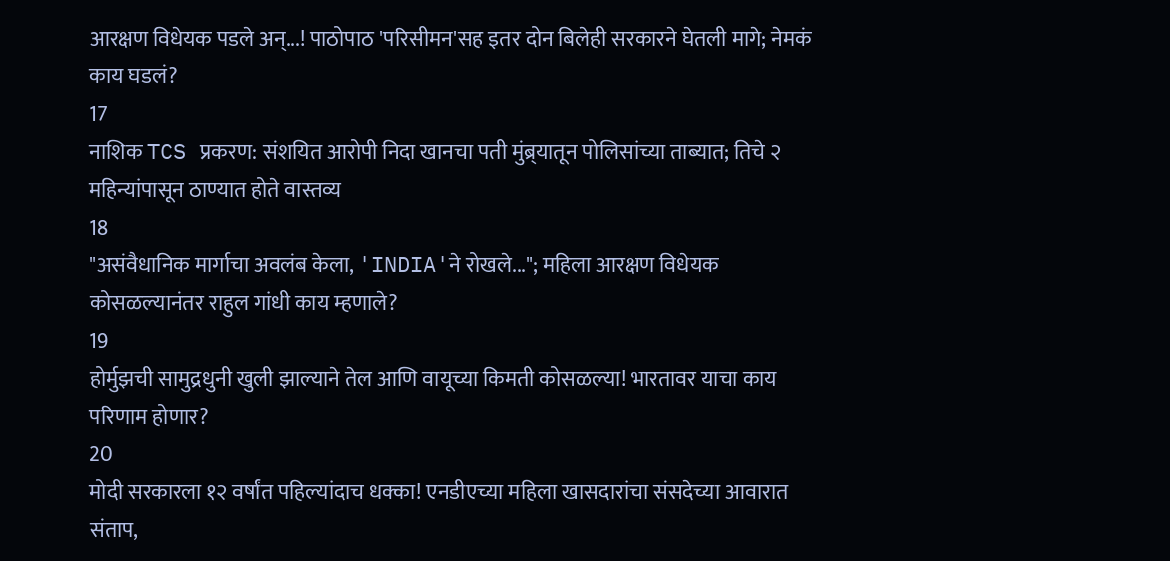आरक्षण विधेयक पडले अन्...! पाठोपाठ 'परिसीमन'सह इतर दोन बिलेही सरकारने घेतली मागे; नेमकं काय घडलं?
17
नाशिक TCS प्रकरण: संशयित आरोपी निदा खानचा पती मुंब्र्यातून पोलिसांच्या ताब्यात; तिचे २ महिन्यांपासून ठाण्यात होते वास्तव्य
18
"असंवैधानिक मार्गाचा अवलंब केला, 'INDIA'ने रोखले..."; महिला आरक्षण विधेयक कोसळल्यानंतर राहुल गांधी काय म्हणाले?
19
होर्मुझची सामुद्रधुनी खुली झाल्याने तेल आणि वायूच्या किमती कोसळल्या! भारतावर याचा काय परिणाम होणार?
20
मोदी सरकारला १२ वर्षांत पहिल्यांदाच धक्का! एनडीएच्या महिला खासदारांचा संसदेच्या आवारात संताप,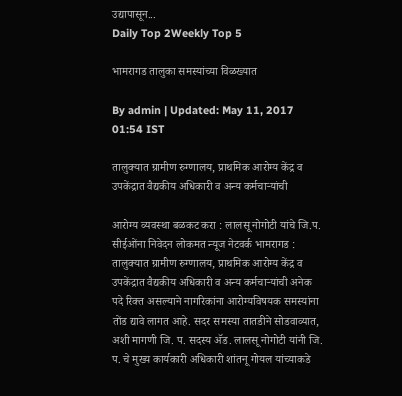उद्यापासून...
Daily Top 2Weekly Top 5

भामरागड तालुका समस्यांच्या विळख्यात

By admin | Updated: May 11, 2017 01:54 IST

तालुक्यात ग्रामीण रुग्णालय, प्राथमिक आरोग्य केंद्र व उपकेंद्रात वैद्यकीय अधिकारी व अन्य कर्मचाऱ्यांची

आरोग्य व्यवस्था बळकट करा : लालसू नोगोटी यांचे जि.प. सीईओंना निवेदन लोकमत न्यूज नेटवर्क भामरागड : तालुक्यात ग्रामीण रुग्णालय, प्राथमिक आरोग्य केंद्र व उपकेंद्रात वैद्यकीय अधिकारी व अन्य कर्मचाऱ्यांची अनेक पदे रिक्त असल्याने नागरिकांना आरोग्यविषयक समस्यांना तोंड द्यावे लागत आहे. सदर समस्या तातडीने सोडवाव्यात, अशी मागणी जि. प. सदस्य अ‍ॅड. लालसू नोगोटी यांनी जि. प. चे मुख्य कार्यकारी अधिकारी शांतनू गोयल यांच्याकडे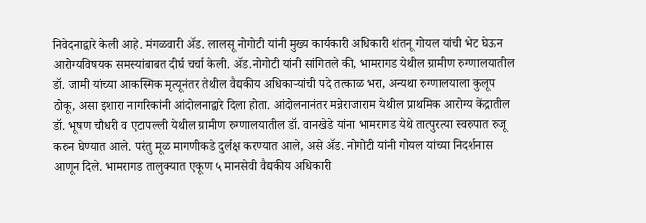निवेदनाद्वारे केली आहे. मंगळवारी अ‍ॅड. लालसू नोगोटी यांनी मुख्य कार्यकारी अधिकारी शंतनू गोयल यांची भेट घेऊन आरोग्यविषयक समस्यांबाबत दीर्घ चर्चा केली. अ‍ॅड.नोगोटी यांनी सांगितले की, भामरागड येथील ग्रामीण रुग्णालयातील डॉ. जामी यांच्या आकस्मिक मृत्यूनंतर तेथील वैद्यकीय अधिकाऱ्यांची पदे तत्काळ भरा, अन्यथा रुग्णालयाला कुलूप ठोकू, असा इशारा नागरिकांनी आंदोलनाद्वारे दिला होता. आंदोलनानंतर मन्नेराजाराम येथील प्राथमिक आरोग्य केंद्रातील डॉ. भूषण चौधरी व एटापल्ली येथील ग्रामीण रुग्णालयातील डॉ. वानखेडे यांना भामरागड येथे तात्पुरत्या स्वरुपात रुजू करुन घेण्यात आले. परंतु मूळ मागणीकडे दुर्लक्ष करण्यात आले, असे अ‍ॅड. नोगोटी यांनी गोयल यांच्या निदर्शनास आणून दिले. भामरागड तालुक्यात एकूण ५ मानसेवी वैद्यकीय अधिकारी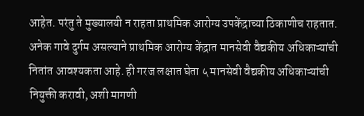आहेत. परंतु ते मुख्यालयी न राहता प्राथमिक आरोग्य उपकेंद्राच्या ठिकाणीच राहतात. अनेक गावे दुर्गम असल्याने प्राथमिक आरोग्य केंद्रात मानसेवी वैद्यकीय अधिकाऱ्यांची नितांत आवश्यकता आहे. ही गरज लक्षात घेता ५ मानसेवी वैद्यकीय अधिकाऱ्यांची नियुक्ती करावी, अशी मागणी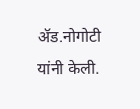अ‍ॅड.नोगोटी यांनी केली.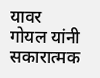यावर गोयल यांनी सकारात्मक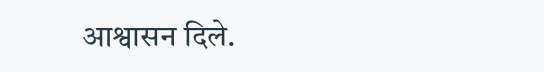आश्वासन दिले.